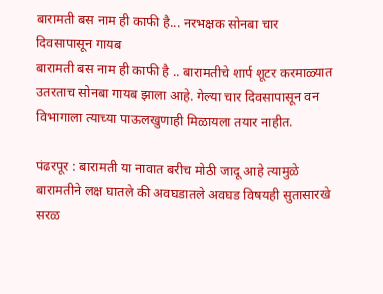बारामती बस नाम ही काफी है... नरभक्षक सोनबा चार दिवसापासून गायब
बारामती बस नाम ही काफी है .. बारामतीचे शार्प शूटर करमाळ्यात उतरताच सोनबा गायब झाला आहे. गेल्या चार दिवसापासून वन विभागाला त्याच्या पाऊलखुणाही मिळायला तयार नाहीत.

पंढरपूर : बारामती या नावात बरीच मोठी जादू आहे त्यामुळे बारामतीने लक्ष घातले की अवघडातले अवघड विषयही सुतासारखे सरळ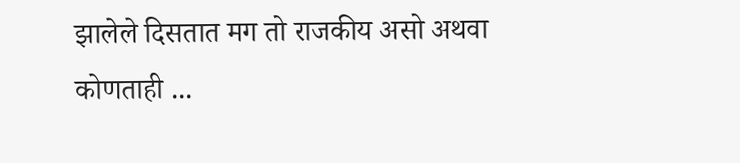झालेले दिसतात मग तो राजकीय असो अथवा कोणताही ...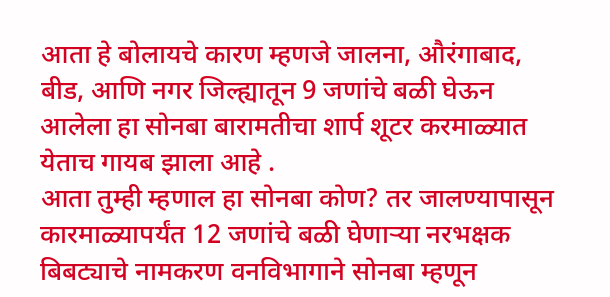आता हे बोलायचे कारण म्हणजे जालना, औरंगाबाद, बीड, आणि नगर जिल्ह्यातून 9 जणांचे बळी घेऊन आलेला हा सोनबा बारामतीचा शार्प शूटर करमाळ्यात येताच गायब झाला आहे .
आता तुम्ही म्हणाल हा सोनबा कोण? तर जालण्यापासून कारमाळ्यापर्यंत 12 जणांचे बळी घेणाऱ्या नरभक्षक बिबट्याचे नामकरण वनविभागाने सोनबा म्हणून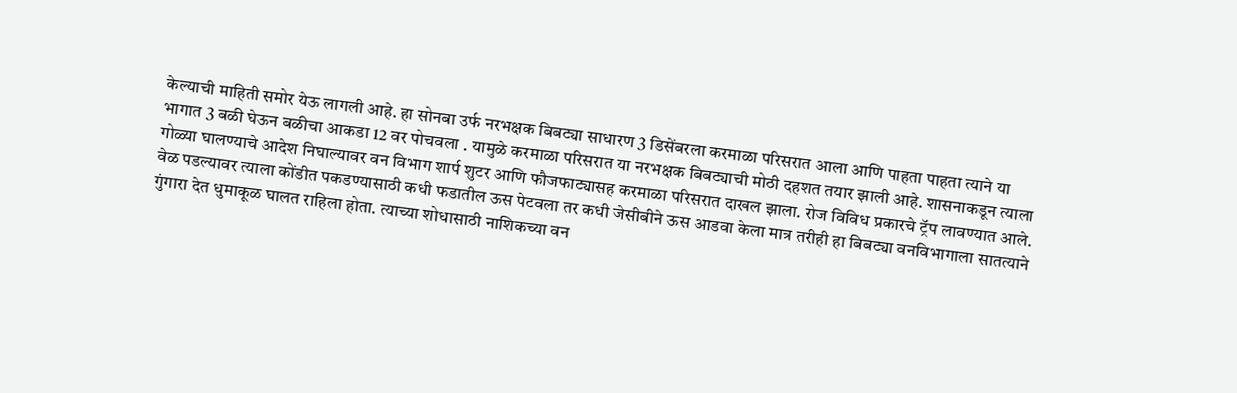केल्याची माहिती समोर येऊ लागली आहे. हा सोनबा उर्फ नरभक्षक बिबट्या साधारण 3 डिसेंबरला करमाळा परिसरात आला आणि पाहता पाहता त्याने या भागात 3 बळी घेऊन बळीचा आकडा 12 वर पोचवला . यामुळे करमाळा परिसरात या नरभक्षक बिबट्याची मोठी दहशत तयार झाली आहे. शासनाकडून त्याला गोळ्या घालण्याचे आदेश निघाल्यावर वन विभाग शार्प शुटर आणि फौजफाट्यासह करमाळा परिसरात दाखल झाला. रोज विविध प्रकारचे ट्रॅप लावण्यात आले. वेळ पडल्यावर त्याला कोंडीत पकडण्यासाठी कधी फडातील ऊस पेटवला तर कधी जेसीबीने ऊस आडवा केला मात्र तरीही हा बिबट्या वनविभागाला सातत्याने गुंगारा देत धुमाकूळ घालत राहिला होता. त्याच्या शोधासाठी नाशिकच्या वन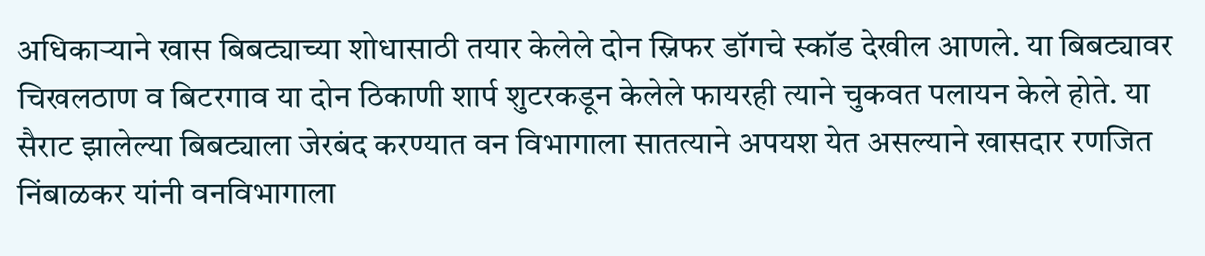अधिकाऱ्याने खास बिबट्याच्या शोधासाठी तयार केलेले दोन स्निफर डॉगचे स्कॉड देखील आणले. या बिबट्यावर चिखलठाण व बिटरगाव या दोन ठिकाणी शार्प शुटरकडून केलेले फायरही त्याने चुकवत पलायन केले होते. या सैराट झालेल्या बिबट्याला जेरबंद करण्यात वन विभागाला सातत्याने अपयश येत असल्याने खासदार रणजित निंबाळकर यांनी वनविभागाला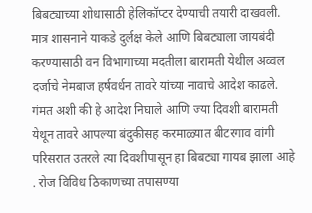बिबट्याच्या शोधासाठी हेलिकॉप्टर देण्याची तयारी दाखवली. मात्र शासनाने याकडे दुर्लक्ष केले आणि बिबट्याला जायबंदी करण्यासाठी वन विभागाच्या मदतीला बारामती येथील अव्वल दर्जाचे नेमबाज हर्षवर्धन तावरे यांच्या नावाचे आदेश काढले.
गंमत अशी की हे आदेश निघाले आणि ज्या दिवशी बारामती येथून तावरे आपल्या बंदुकीसह करमाळ्यात बीटरगाव वांगी परिसरात उतरले त्या दिवशीपासून हा बिबट्या गायब झाला आहे . रोज विविध ठिकाणच्या तपासण्या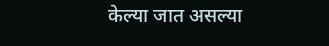केल्या जात असल्या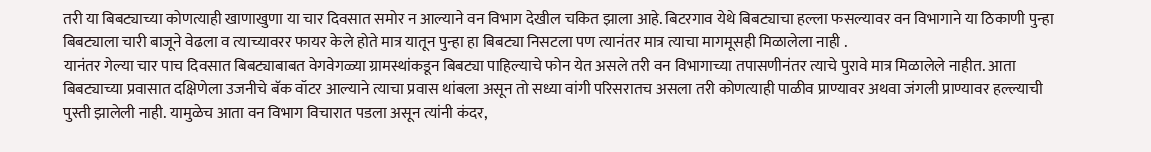तरी या बिबट्याच्या कोणत्याही खाणाखुणा या चार दिवसात समोर न आल्याने वन विभाग देखील चकित झाला आहे. बिटरगाव येथे बिबट्याचा हल्ला फसल्यावर वन विभागाने या ठिकाणी पुन्हा बिबट्याला चारी बाजूने वेढला व त्याच्यावरर फायर केले होते मात्र यातून पुन्हा हा बिबट्या निसटला पण त्यानंतर मात्र त्याचा मागमूसही मिळालेला नाही .
यानंतर गेल्या चार पाच दिवसात बिबट्याबाबत वेगवेगळ्या ग्रामस्थांकडून बिबट्या पाहिल्याचे फोन येत असले तरी वन विभागाच्या तपासणीनंतर त्याचे पुरावे मात्र मिळालेले नाहीत. आता बिबट्याच्या प्रवासात दक्षिणेला उजनीचे बॅक वॉटर आल्याने त्याचा प्रवास थांबला असून तो सध्या वांगी परिसरातच असला तरी कोणत्याही पाळीव प्राण्यावर अथवा जंगली प्राण्यावर हल्ल्याची पुस्ती झालेली नाही. यामुळेच आता वन विभाग विचारात पडला असून त्यांनी कंदर,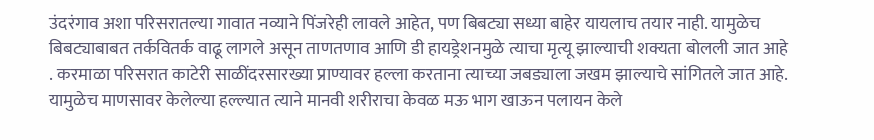उंदरंगाव अशा परिसरातल्या गावात नव्याने पिंजरेही लावले आहेत, पण बिबट्या सध्या बाहेर यायलाच तयार नाही. यामुळेच बिबट्याबाबत तर्कवितर्क वाढू लागले असून ताणतणाव आणि डी हायड्रेशनमुळे त्याचा मृत्यू झाल्याची शक्यता बोलली जात आहे . करमाळा परिसरात काटेरी साळींदरसारख्या प्राण्यावर हल्ला करताना त्याच्या जबड्याला जखम झाल्याचे सांगितले जात आहे. यामुळेच माणसावर केलेल्या हल्ल्यात त्याने मानवी शरीराचा केवळ मऊ भाग खाऊन पलायन केले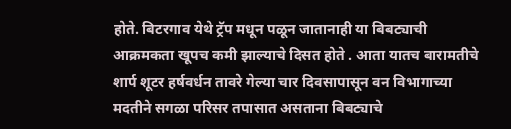होते. बिटरगाव येथे ट्रॅप मधून पळून जातानाही या बिबट्याची आक्रमकता खूपच कमी झाल्याचे दिसत होते . आता यातच बारामतीचे शार्प शूटर हर्षवर्धन तावरे गेल्या चार दिवसापासून वन विभागाच्या मदतीने सगळा परिसर तपासात असताना बिबट्याचे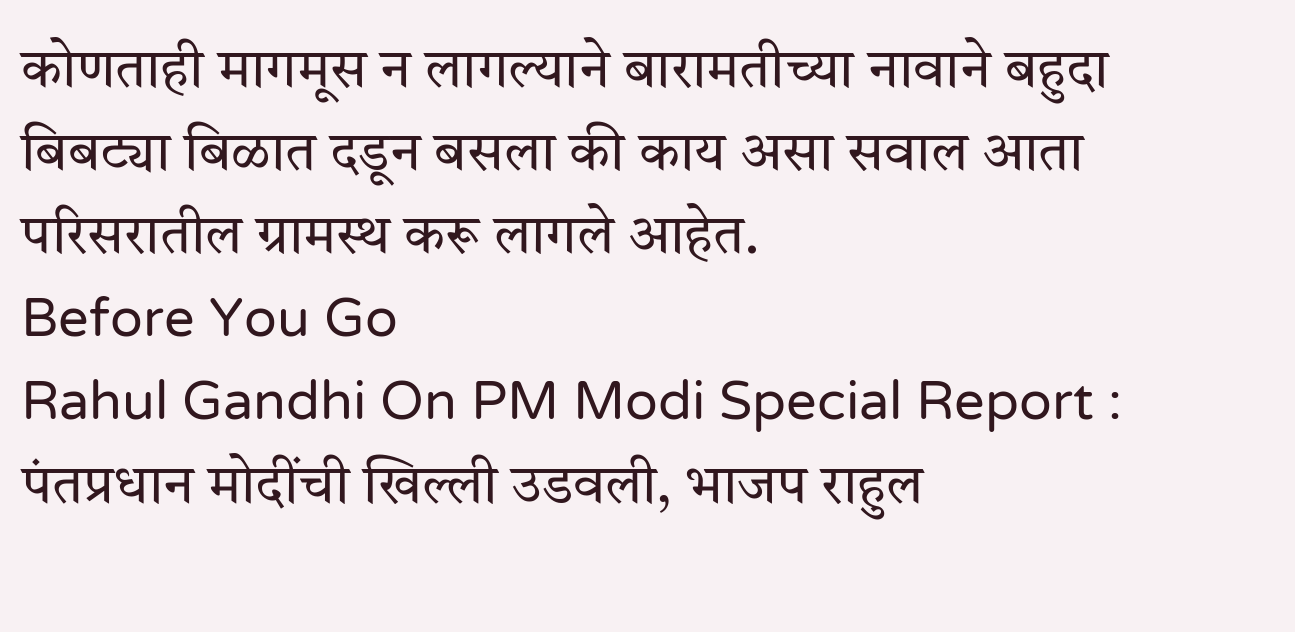कोणताही मागमूस न लागल्याने बारामतीच्या नावाने बहुदा बिबट्या बिळात दडून बसला की काय असा सवाल आता परिसरातील ग्रामस्थ करू लागले आहेत.
Before You Go
Rahul Gandhi On PM Modi Special Report : पंतप्रधान मोदींची खिल्ली उडवली, भाजप राहुल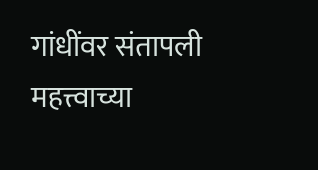गांधींवर संतापली
महत्त्वाच्या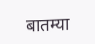बातम्या